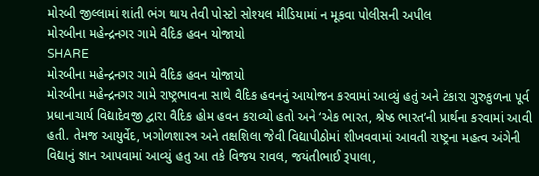મોરબી જીલ્લામાં શાંતી ભંગ થાય તેવી પોસ્ટો સોશ્યલ મીડિયામાં ન મૂકવા પોલીસની અપીલ
મોરબીના મહેન્દ્રનગર ગામે વૈદિક હવન યોજાયો
SHARE
મોરબીના મહેન્દ્રનગર ગામે વૈદિક હવન યોજાયો
મોરબીના મહેન્દ્રનગર ગામે રાષ્ટ્રભાવના સાથે વૈદિક હવનનું આયોજન કરવામાં આવ્યું હતું અને ટંકારા ગુરુકુળના પૂર્વ પ્રધાનાચાર્ય વિદ્યાદેવજી દ્વારા વૈદિક હોમ હવન કરાવ્યો હતો અને ‘એક ભારત, શ્રેષ્ઠ ભારત’ની પ્રાર્થના કરવામાં આવી હતી. તેમજ આયુર્વેદ, ખગોળશાસ્ત્ર અને તક્ષશિલા જેવી વિદ્યાપીઠોમાં શીખવવામાં આવતી રાષ્ટ્રના મહત્વ અંગેની વિદ્યાનું જ્ઞાન આપવામાં આવ્યું હતુ આ તકે વિજય રાવલ, જયંતીભાઈ રૂપાલા,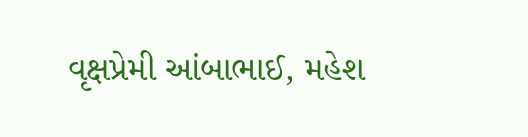વૃક્ષપ્રેમી આંબાભાઈ, મહેશ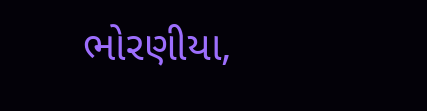ભોરણીયા,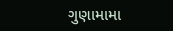ગુણામામા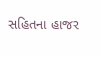સહિતના હાજર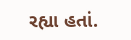રહ્યા હતાં.